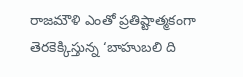రాజమౌళి ఎంతో ప్రతిష్టాత్మకంగా తెరకెక్కిస్తున్న ‘బాహుబలి ది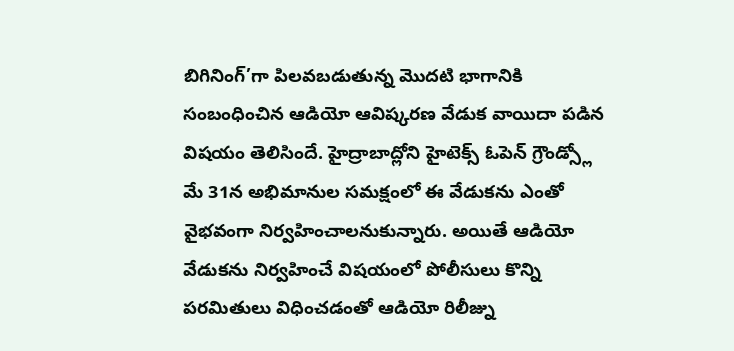బిగినింగ్’గా పిలవబడుతున్న మొదటి భాగానికి సంబంధించిన ఆడియో ఆవిష్కరణ వేడుక వాయిదా పడిన విషయం తెలిసిందే. హైద్రాబాద్లోని హైటెక్స్ ఓపెన్ గ్రౌండ్స్లో మే 31న అభిమానుల సమక్షంలో ఈ వేడుకను ఎంతో వైభవంగా నిర్వహించాలనుకున్నారు. అయితే ఆడియో వేడుకను నిర్వహించే విషయంలో పోలీసులు కొన్ని పరమితులు విధించడంతో ఆడియో రిలీజ్ను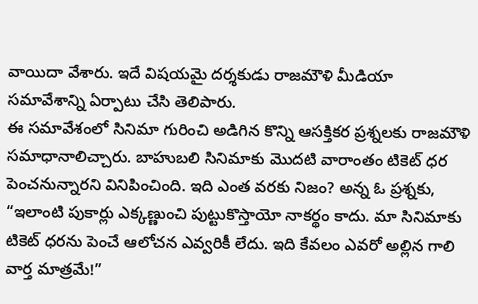వాయిదా వేశారు. ఇదే విషయమై దర్శకుడు రాజమౌళి మీడియా సమావేశాన్ని ఏర్పాటు చేసి తెలిపారు.
ఈ సమావేశంలో సినిమా గురించి అడిగిన కొన్ని ఆసక్తికర ప్రశ్నలకు రాజమౌళి సమాధానాలిచ్చారు. బాహుబలి సినిమాకు మొదటి వారాంతం టికెట్ ధర పెంచనున్నారని వినిపించింది. ఇది ఎంత వరకు నిజం? అన్న ఓ ప్రశ్నకు, “ఇలాంటి పుకార్లు ఎక్కణ్ణుంచి పుట్టుకొస్తాయో నాకర్థం కాదు. మా సినిమాకు టికెట్ ధరను పెంచే ఆలోచన ఎవ్వరికీ లేదు. ఇది కేవలం ఎవరో అల్లిన గాలి వార్త మాత్రమే!”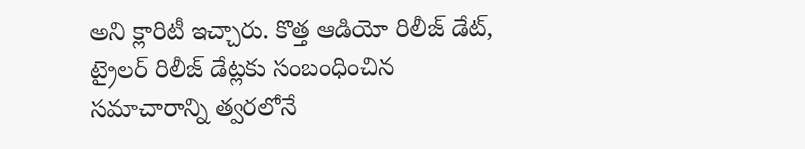అని క్లారిటీ ఇచ్చారు. కొత్త ఆడియో రిలీజ్ డేట్, ట్రైలర్ రిలీజ్ డేట్లకు సంబంధించిన సమాచారాన్ని త్వరలోనే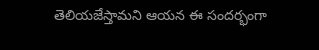తెలియజేస్తామని ఆయన ఈ సందర్భంగా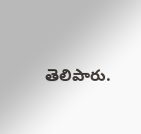తెలిపారు.